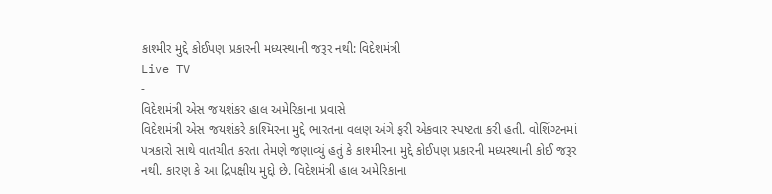કાશ્મીર મુદ્દે કોઈપણ પ્રકારની મધ્યસ્થાની જરૂર નથી: વિદેશમંત્રી
Live TV
-
વિદેશમંત્રી એસ જયશંકર હાલ અમેરિકાના પ્રવાસે
વિદેશમંત્રી એસ જયશંકરે કાશ્મિરના મુદ્દે ભારતના વલણ અંગે ફરી એકવાર સ્પષ્ટતા કરી હતી. વોશિંગ્ટનમાં પત્રકારો સાથે વાતચીત કરતા તેમણે જણાવ્યું હતું કે કાશ્મીરના મુદ્દે કોઈપણ પ્રકારની મધ્યસ્થાની કોઈ જરૂર નથી. કારણ કે આ દ્રિપક્ષીય મુદ્દો છે. વિદેશમંત્રી હાલ અમેરિકાના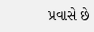પ્રવાસે છે